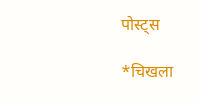पोस्ट्स

*चिखला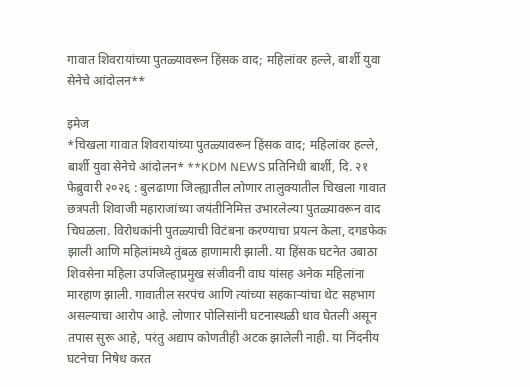गावात शिवरायांच्या पुतळ्यावरून हिंसक वाद; महिलांवर हल्ले, बार्शी युवा सेनेचे आंदोलन**

इमेज
*चिखला गावात शिवरायांच्या पुतळ्यावरून हिंसक वाद; महिलांवर हल्ले, बार्शी युवा सेनेचे आंदोलन* **KDM NEWS प्रतिनिधी बार्शी, दि. २१ फेब्रुवारी २०२६ : बुलढाणा जिल्ह्यातील लोणार तालुक्यातील चिखला गावात छत्रपती शिवाजी महाराजांच्या जयंतीनिमित्त उभारलेल्या पुतळ्यावरून वाद चिघळला. विरोधकांनी पुतळ्याची विटंबना करण्याचा प्रयत्न केला, दगडफेक झाली आणि महिलांमध्ये तुंबळ हाणामारी झाली. या हिंसक घटनेत उबाठा शिवसेना महिला उपजिल्हाप्रमुख संजीवनी वाघ यांसह अनेक महिलांना मारहाण झाली. गावातील सरपंच आणि त्यांच्या सहकाऱ्यांचा थेट सहभाग असल्याचा आरोप आहे. लोणार पोलिसांनी घटनास्थळी धाव घेतली असून तपास सुरू आहे, परंतु अद्याप कोणतीही अटक झालेली नाही. या निंदनीय घटनेचा निषेध करत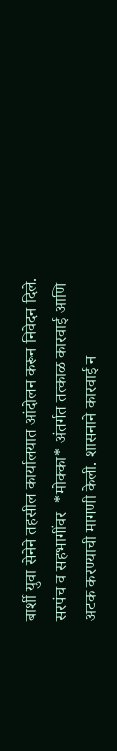बार्शी युवा सेनेने तहसील कार्यालयात आंदोलन करून निवेदन दिले. सरपंच व सहभागींवर  *मोक्का* अंतर्गत तत्काळ कारवाई आणि अटक करण्याची मागणी केली. शासनाने कारवाई न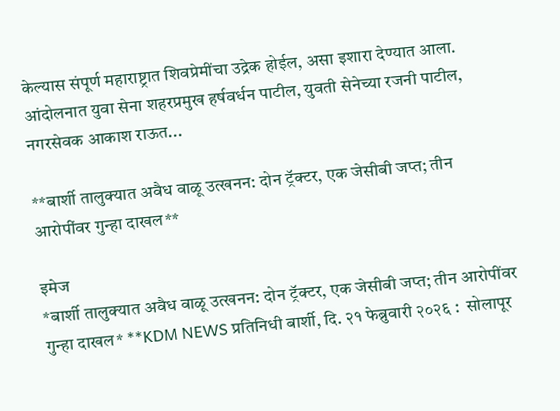केल्यास संपूर्ण महाराष्ट्रात शिवप्रेमींचा उद्रेक होईल, असा इशारा देण्यात आला. आंदोलनात युवा सेना शहरप्रमुख हर्षवर्धन पाटील, युवती सेनेच्या रजनी पाटील, नगरसेवक आकाश राऊत...

**बार्शी तालुक्यात अवैध वाळू उत्खनन: दोन ट्रॅक्टर, एक जेसीबी जप्त; तीन आरोपींवर गुन्हा दाखल**

इमेज
*बार्शी तालुक्यात अवैध वाळू उत्खनन: दोन ट्रॅक्टर, एक जेसीबी जप्त; तीन आरोपींवर गुन्हा दाखल* **KDM NEWS प्रतिनिधी बार्शी, दि. २१ फेब्रुवारी २०२६ :  सोलापूर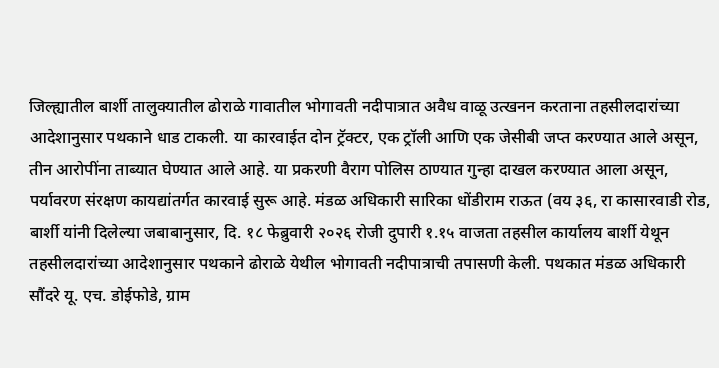जिल्ह्यातील बार्शी तालुक्यातील ढोराळे गावातील भोगावती नदीपात्रात अवैध वाळू उत्खनन करताना तहसीलदारांच्या आदेशानुसार पथकाने धाड टाकली. या कारवाईत दोन ट्रॅक्टर, एक ट्रॉली आणि एक जेसीबी जप्त करण्यात आले असून, तीन आरोपींना ताब्यात घेण्यात आले आहे. या प्रकरणी वैराग पोलिस ठाण्यात गुन्हा दाखल करण्यात आला असून, पर्यावरण संरक्षण कायद्यांतर्गत कारवाई सुरू आहे. मंडळ अधिकारी सारिका धोंडीराम राऊत (वय ३६, रा कासारवाडी रोड, बार्शी यांनी दिलेल्या जबाबानुसार, दि. १८ फेब्रुवारी २०२६ रोजी दुपारी १.१५ वाजता तहसील कार्यालय बार्शी येथून तहसीलदारांच्या आदेशानुसार पथकाने ढोराळे येथील भोगावती नदीपात्राची तपासणी केली. पथकात मंडळ अधिकारी सौंदरे यू. एच. डोईफोडे, ग्राम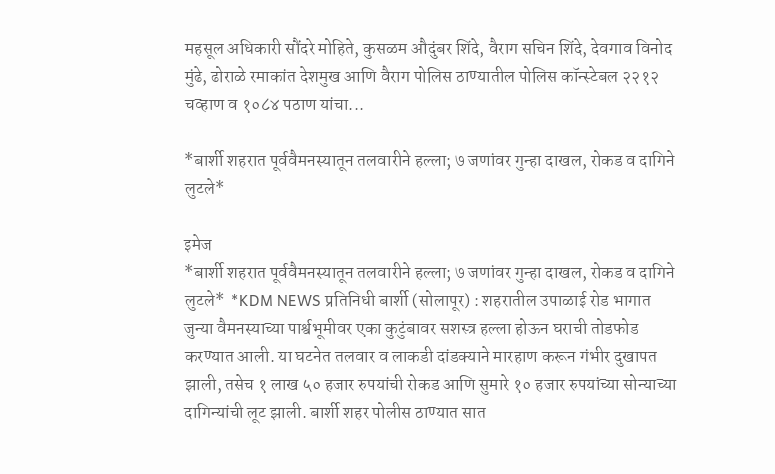महसूल अधिकारी सौंदरे मोहिते, कुसळम औदुंबर शिंदे, वैराग सचिन शिंदे, देवगाव विनोद मुंढे, ढोराळे रमाकांत देशमुख आणि वैराग पोलिस ठाण्यातील पोलिस कॉन्स्टेबल २२१२ चव्हाण व १०८४ पठाण यांचा...

*बार्शी शहरात पूर्ववैमनस्यातून तलवारीने हल्ला; ७ जणांवर गुन्हा दाखल, रोकड व दागिने लुटले*

इमेज
*बार्शी शहरात पूर्ववैमनस्यातून तलवारीने हल्ला; ७ जणांवर गुन्हा दाखल, रोकड व दागिने लुटले*  *KDM NEWS प्रतिनिधी बार्शी (सोलापूर) : शहरातील उपाळाई रोड भागात जुन्या वैमनस्याच्या पार्श्वभूमीवर एका कुटुंबावर सशस्त्र हल्ला होऊन घराची तोडफोड करण्यात आली. या घटनेत तलवार व लाकडी दांडक्याने मारहाण करून गंभीर दुखापत झाली, तसेच १ लाख ५० हजार रुपयांची रोकड आणि सुमारे १० हजार रुपयांच्या सोन्याच्या दागिन्यांची लूट झाली. बार्शी शहर पोलीस ठाण्यात सात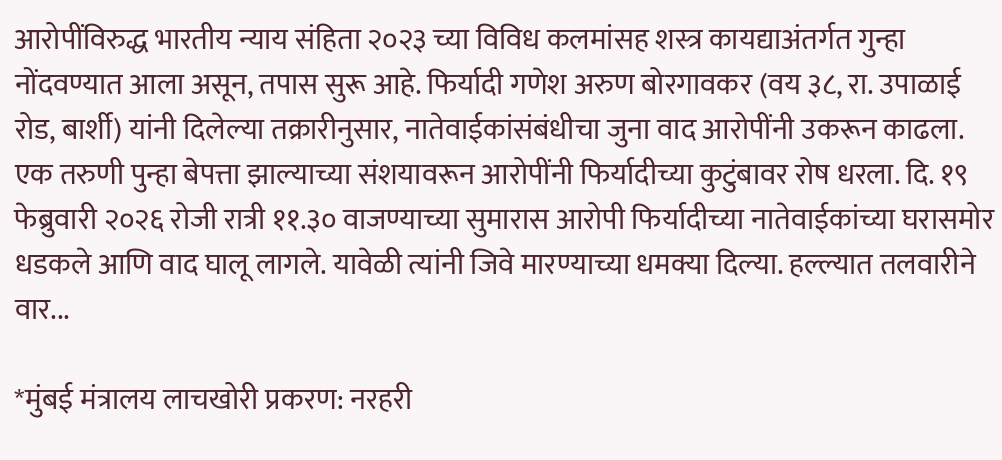आरोपींविरुद्ध भारतीय न्याय संहिता २०२३ च्या विविध कलमांसह शस्त्र कायद्याअंतर्गत गुन्हा नोंदवण्यात आला असून, तपास सुरू आहे. फिर्यादी गणेश अरुण बोरगावकर (वय ३८, रा. उपाळाई रोड, बार्शी) यांनी दिलेल्या तक्रारीनुसार, नातेवाईकांसंबंधीचा जुना वाद आरोपींनी उकरून काढला. एक तरुणी पुन्हा बेपत्ता झाल्याच्या संशयावरून आरोपींनी फिर्यादीच्या कुटुंबावर रोष धरला. दि. १९ फेब्रुवारी २०२६ रोजी रात्री ११.३० वाजण्याच्या सुमारास आरोपी फिर्यादीच्या नातेवाईकांच्या घरासमोर धडकले आणि वाद घालू लागले. यावेळी त्यांनी जिवे मारण्याच्या धमक्या दिल्या. हल्ल्यात तलवारीने वार...

*मुंबई मंत्रालय लाचखोरी प्रकरण: नरहरी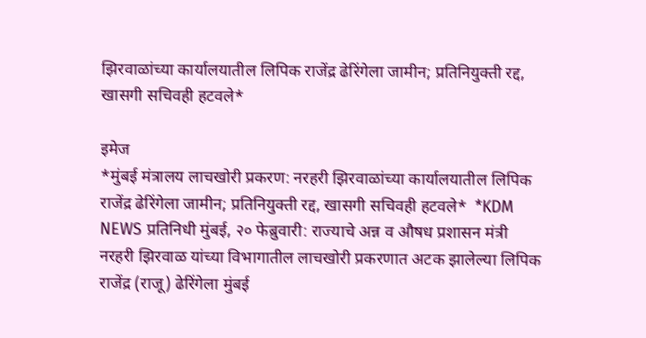झिरवाळांच्या कार्यालयातील लिपिक राजेंद्र ढेरिंगेला जामीन; प्रतिनियुक्ती रद्द, खासगी सचिवही हटवले*

इमेज
*मुंबई मंत्रालय लाचखोरी प्रकरण: नरहरी झिरवाळांच्या कार्यालयातील लिपिक राजेंद्र ढेरिंगेला जामीन; प्रतिनियुक्ती रद्द, खासगी सचिवही हटवले*  *KDM NEWS प्रतिनिधी मुंबई, २० फेब्रुवारी: राज्याचे अन्न व औषध प्रशासन मंत्री नरहरी झिरवाळ यांच्या विभागातील लाचखोरी प्रकरणात अटक झालेल्या लिपिक राजेंद्र (राजू) ढेरिंगेला मुंबई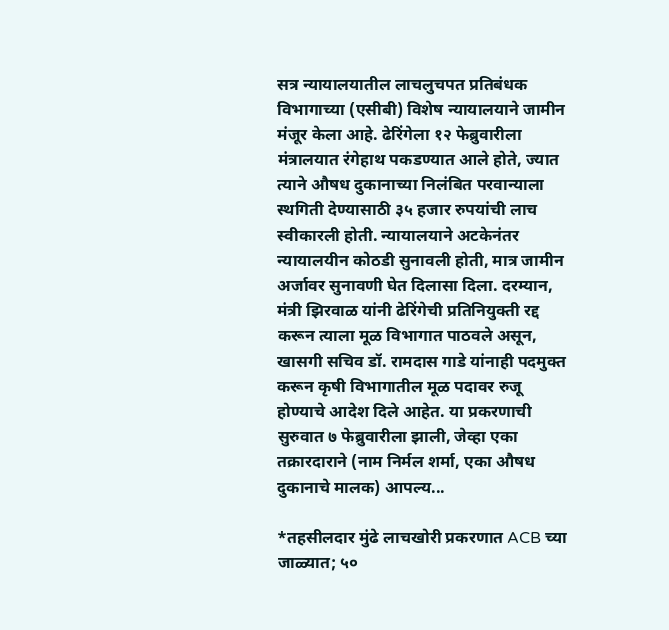सत्र न्यायालयातील लाचलुचपत प्रतिबंधक विभागाच्या (एसीबी) विशेष न्यायालयाने जामीन मंजूर केला आहे. ढेरिंगेला १२ फेब्रुवारीला मंत्रालयात रंगेहाथ पकडण्यात आले होते, ज्यात त्याने औषध दुकानाच्या निलंबित परवान्याला स्थगिती देण्यासाठी ३५ हजार रुपयांची लाच स्वीकारली होती. न्यायालयाने अटकेनंतर न्यायालयीन कोठडी सुनावली होती, मात्र जामीन अर्जावर सुनावणी घेत दिलासा दिला. दरम्यान, मंत्री झिरवाळ यांनी ढेरिंगेची प्रतिनियुक्ती रद्द करून त्याला मूळ विभागात पाठवले असून, खासगी सचिव डॉ. रामदास गाडे यांनाही पदमुक्त करून कृषी विभागातील मूळ पदावर रुजू होण्याचे आदेश दिले आहेत. या प्रकरणाची सुरुवात ७ फेब्रुवारीला झाली, जेव्हा एका तक्रारदाराने (नाम निर्मल शर्मा, एका औषध दुकानाचे मालक) आपल्य...

*तहसीलदार मुंढे लाचखोरी प्रकरणात ACB च्या जाळ्यात; ५०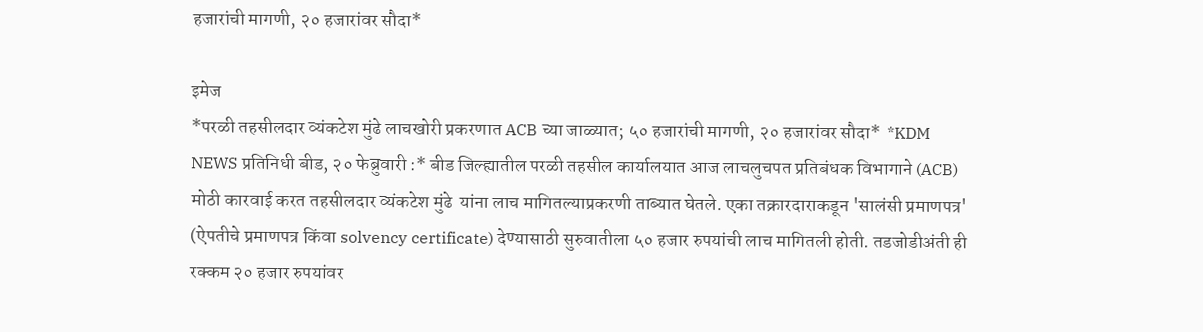हजारांची मागणी, २० हजारांवर सौदा*

इमेज
*परळी तहसीलदार व्यंकटेश मुंढे लाचखोरी प्रकरणात ACB च्या जाळ्यात; ५० हजारांची मागणी, २० हजारांवर सौदा*  *KDM NEWS प्रतिनिधी बीड, २० फेब्रुवारी :* बीड जिल्ह्यातील परळी तहसील कार्यालयात आज लाचलुचपत प्रतिबंधक विभागाने (ACB) मोठी कारवाई करत तहसीलदार व्यंकटेश मुंढे  यांना लाच मागितल्याप्रकरणी ताब्यात घेतले. एका तक्रारदाराकडून 'सालंसी प्रमाणपत्र' (ऐपतीचे प्रमाणपत्र किंवा solvency certificate) देण्यासाठी सुरुवातीला ५० हजार रुपयांची लाच मागितली होती. तडजोडीअंती ही रक्कम २० हजार रुपयांवर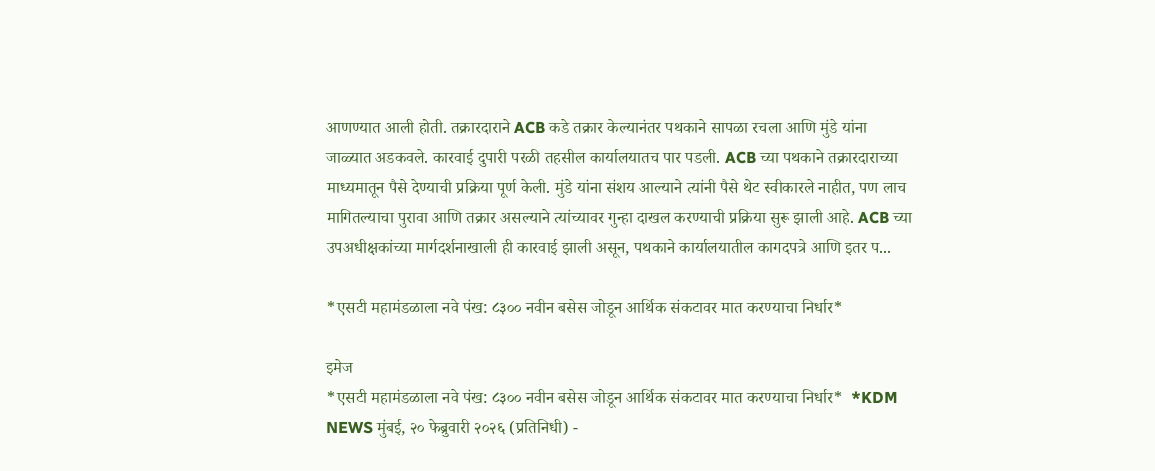आणण्यात आली होती. तक्रारदाराने ACB कडे तक्रार केल्यानंतर पथकाने सापळा रचला आणि मुंडे यांना जाळ्यात अडकवले. कारवाई दुपारी परळी तहसील कार्यालयातच पार पडली. ACB च्या पथकाने तक्रारदाराच्या माध्यमातून पैसे देण्याची प्रक्रिया पूर्ण केली. मुंडे यांना संशय आल्याने त्यांनी पैसे थेट स्वीकारले नाहीत, पण लाच मागितल्याचा पुरावा आणि तक्रार असल्याने त्यांच्यावर गुन्हा दाखल करण्याची प्रक्रिया सुरू झाली आहे. ACB च्या उपअधीक्षकांच्या मार्गदर्शनाखाली ही कारवाई झाली असून, पथकाने कार्यालयातील कागदपत्रे आणि इतर प...

*एसटी महामंडळाला नवे पंख: ८३०० नवीन बसेस जोडून आर्थिक संकटावर मात करण्याचा निर्धार*

इमेज
*एसटी महामंडळाला नवे पंख: ८३०० नवीन बसेस जोडून आर्थिक संकटावर मात करण्याचा निर्धार*  *KDM NEWS मुंबई, २० फेब्रुवारी २०२६ (प्रतिनिधी) -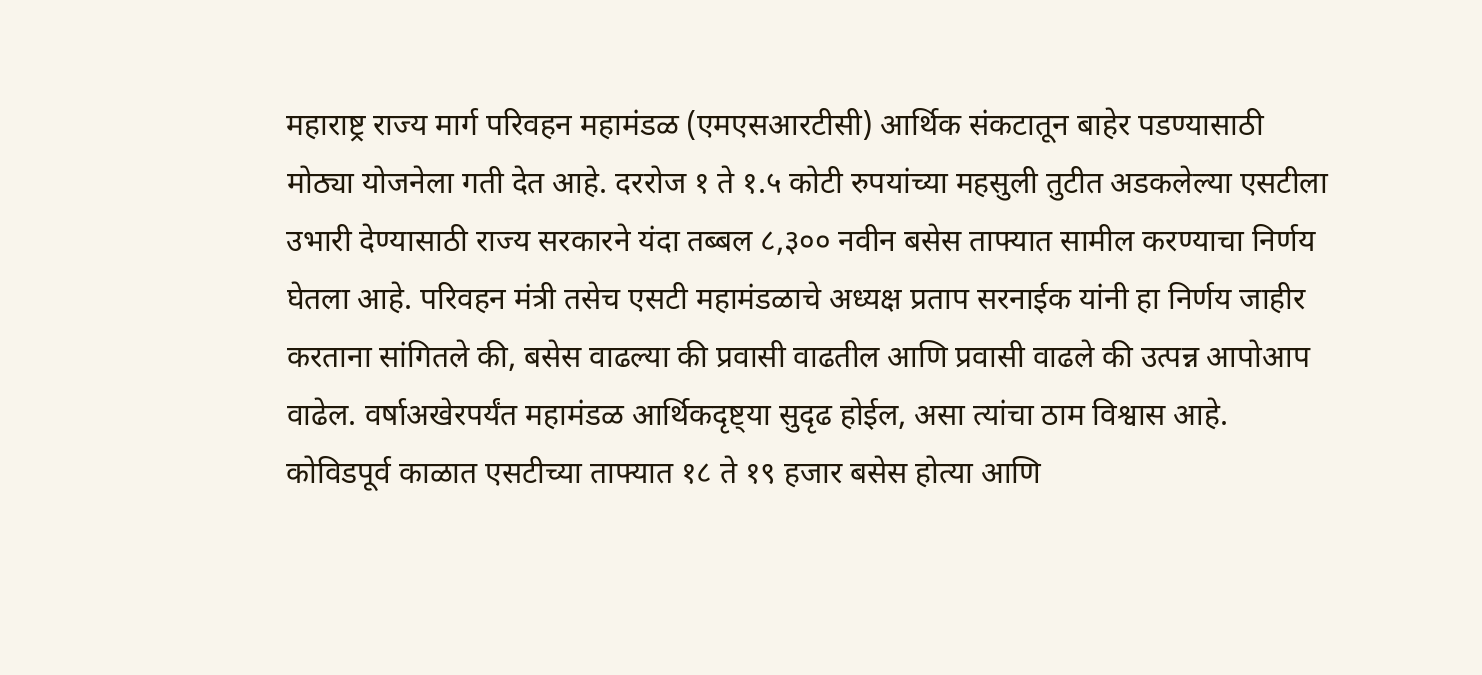महाराष्ट्र राज्य मार्ग परिवहन महामंडळ (एमएसआरटीसी) आर्थिक संकटातून बाहेर पडण्यासाठी मोठ्या योजनेला गती देत आहे. दररोज १ ते १.५ कोटी रुपयांच्या महसुली तुटीत अडकलेल्या एसटीला उभारी देण्यासाठी राज्य सरकारने यंदा तब्बल ८,३०० नवीन बसेस ताफ्यात सामील करण्याचा निर्णय घेतला आहे. परिवहन मंत्री तसेच एसटी महामंडळाचे अध्यक्ष प्रताप सरनाईक यांनी हा निर्णय जाहीर करताना सांगितले की, बसेस वाढल्या की प्रवासी वाढतील आणि प्रवासी वाढले की उत्पन्न आपोआप वाढेल. वर्षाअखेरपर्यंत महामंडळ आर्थिकदृष्ट्या सुदृढ होईल, असा त्यांचा ठाम विश्वास आहे. कोविडपूर्व काळात एसटीच्या ताफ्यात १८ ते १९ हजार बसेस होत्या आणि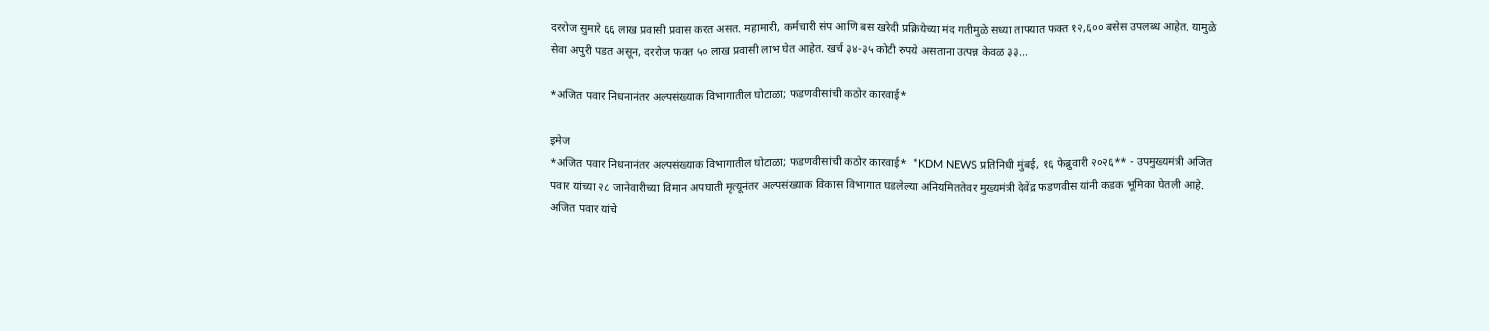दररोज सुमारे ६६ लाख प्रवासी प्रवास करत असत. महामारी, कर्मचारी संप आणि बस खरेदी प्रक्रियेच्या मंद गतीमुळे सध्या ताफ्यात फक्त १२,६०० बसेस उपलब्ध आहेत. यामुळे सेवा अपुरी पडत असून, दररोज फक्त ५० लाख प्रवासी लाभ घेत आहेत. खर्च ३४-३५ कोटी रुपये असताना उत्पन्न केवळ ३३...

*अजित पवार निधनानंतर अल्पसंख्याक विभागातील घोटाळा; फडणवीसांची कठोर कारवाई*

इमेज
*अजित पवार निधनानंतर अल्पसंख्याक विभागातील घोटाळा; फडणवीसांची कठोर कारवाई*  *KDM NEWS प्रतिनिधी मुंबई, १६ फेब्रुवारी २०२६** - उपमुख्यमंत्री अजित पवार यांच्या २८ जानेवारीच्या विमान अपघाती मृत्यूनंतर अल्पसंख्याक विकास विभागात घडलेल्या अनियमिततेवर मुख्यमंत्री देवेंद्र फडणवीस यांनी कडक भूमिका घेतली आहे. अजित पवार यांचे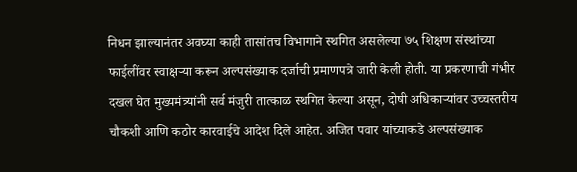निधन झाल्यानंतर अवघ्या काही तासांतच विभागाने स्थगित असलेल्या ७५ शिक्षण संस्थांच्या फाईलींवर स्वाक्षऱ्या करून अल्पसंख्याक दर्जाची प्रमाणपत्रे जारी केली होती. या प्रकरणाची गंभीर दखल घेत मुख्यमंत्र्यांनी सर्व मंजुरी तात्काळ स्थगित केल्या असून, दोषी अधिकाऱ्यांवर उच्चस्तरीय चौकशी आणि कठोर कारवाईचे आदेश दिले आहेत. अजित पवार यांच्याकडे अल्पसंख्याक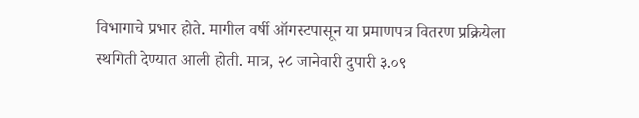विभागाचे प्रभार होते. मागील वर्षी ऑगस्टपासून या प्रमाणपत्र वितरण प्रक्रियेला स्थगिती देण्यात आली होती. मात्र, २८ जानेवारी दुपारी ३.०९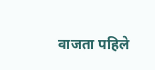वाजता पहिले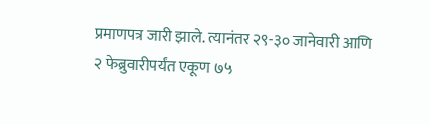प्रमाणपत्र जारी झाले. त्यानंतर २९-३० जानेवारी आणि २ फेब्रुवारीपर्यंत एकूण ७५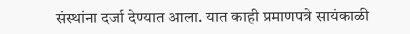संस्थांना दर्जा देण्यात आला. यात काही प्रमाणपत्रे सायंकाळी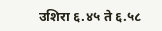उशिरा ६.४५ ते ६.५८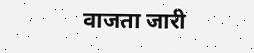वाजता जारी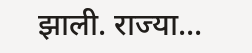झाली. राज्या...